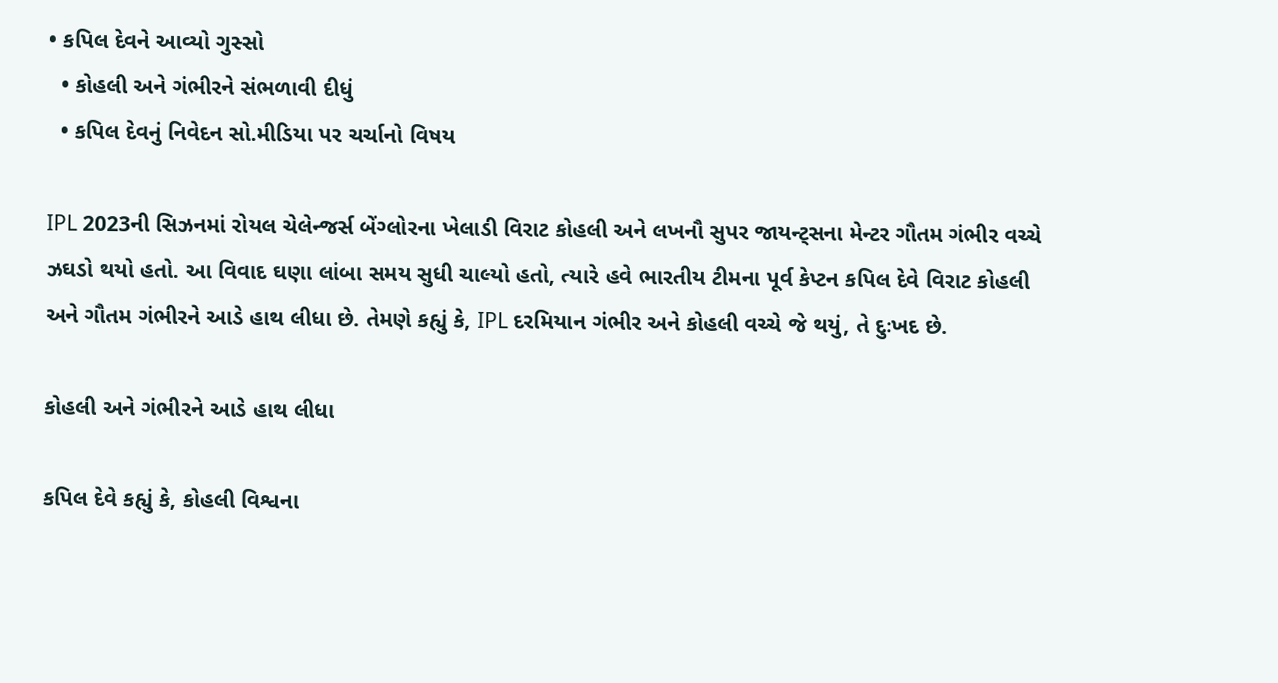• કપિલ દેવને આવ્યો ગુસ્સો
  • કોહલી અને ગંભીરને સંભળાવી દીધું
  • કપિલ દેવનું નિવેદન સો.મીડિયા પર ચર્ચાનો વિષય

IPL 2023ની સિઝનમાં રોયલ ચેલેન્જર્સ બેંગ્લોરના ખેલાડી વિરાટ કોહલી અને લખનૌ સુપર જાયન્ટ્સના મેન્ટર ગૌતમ ગંભીર વચ્ચે ઝઘડો થયો હતો. આ વિવાદ ઘણા લાંબા સમય સુધી ચાલ્યો હતો, ત્યારે હવે ભારતીય ટીમના પૂર્વ કેપ્ટન કપિલ દેવે વિરાટ કોહલી અને ગૌતમ ગંભીરને આડે હાથ લીધા છે. તેમણે કહ્યું કે, IPL દરમિયાન ગંભીર અને કોહલી વચ્ચે જે થયું, તે દુઃખદ છે.

કોહલી અને ગંભીરને આડે હાથ લીધા

કપિલ દેવે કહ્યું કે, કોહલી વિશ્વના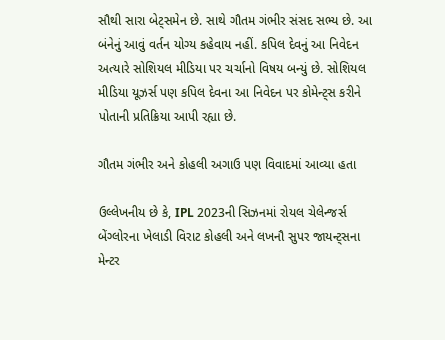સૌથી સારા બેટ્સમેન છે. સાથે ગૌતમ ગંભીર સંસદ સભ્ય છે. આ બંનેનું આવું વર્તન યોગ્ય કહેવાય નહીં. કપિલ દેવનું આ નિવેદન અત્યારે સોશિયલ મીડિયા પર ચર્ચાનો વિષય બન્યું છે. સોશિયલ મીડિયા યૂઝર્સ પણ કપિલ દેવના આ નિવેદન પર કોમેન્ટ્સ કરીને પોતાની પ્રતિક્રિયા આપી રહ્યા છે.

ગૌતમ ગંભીર અને કોહલી અગાઉ પણ વિવાદમાં આવ્યા હતા

ઉલ્લેખનીય છે કે, IPL 2023ની સિઝનમાં રોયલ ચેલેન્જર્સ બેંગ્લોરના ખેલાડી વિરાટ કોહલી અને લખનૌ સુપર જાયન્ટ્સના મેન્ટર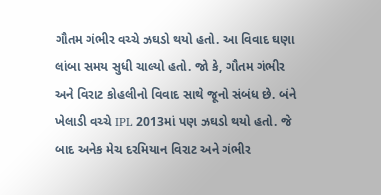ગૌતમ ગંભીર વચ્ચે ઝઘડો થયો હતો. આ વિવાદ ઘણા લાંબા સમય સુધી ચાલ્યો હતો. જો કે, ગૌતમ ગંભીર અને વિરાટ કોહલીનો વિવાદ સાથે જૂનો સંબંધ છે. બંને ખેલાડી વચ્ચે IPL 2013માં પણ ઝઘડો થયો હતો. જે બાદ અનેક મેચ દરમિયાન વિરાટ અને ગંભીર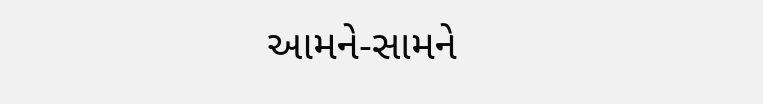આમને-સામને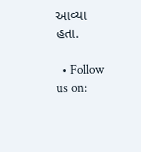આવ્યા હતા.

  • Follow us on: